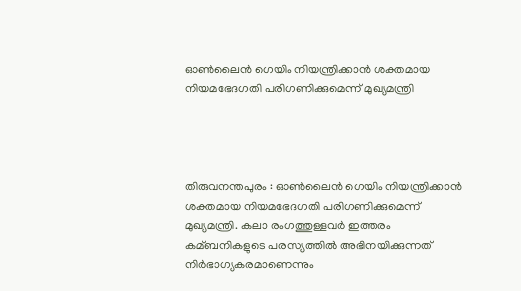ഓണ്‍ലൈന്‍ ഗെയിം നിയന്ത്രിക്കാന്‍ ശക്തമായ നിയമഭേദഗതി പരിഗണിക്കുമെന്ന് മുഖ്യമന്ത്രി




തിരുവനന്തപുരം : ഓണ്‍ലൈന്‍ ഗെയിം നിയന്ത്രിക്കാന്‍ ശക്തമായ നിയമഭേദഗതി പരിഗണിക്കുമെന്ന് മുഖ്യമന്ത്രി. കലാ രംഗത്തുള്ളവര്‍ ഇത്തരം കമ്ബനികളുടെ പരസ്യത്തില്‍ അഭിനയിക്കുന്നത് നിര്‍ഭാഗ്യകരമാണെന്നും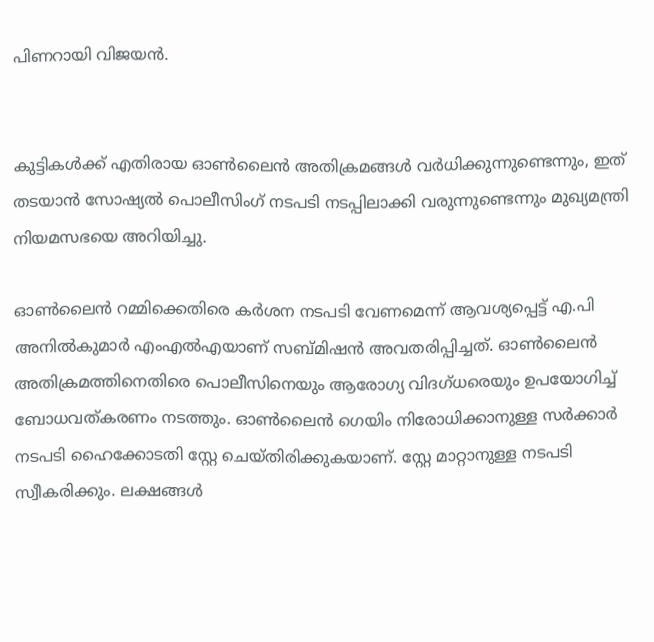പിണറായി വിജയന്‍.


കുട്ടികള്‍ക്ക് എതിരായ ഓണ്‍ലൈന്‍ അതിക്രമങ്ങള്‍ വര്‍ധിക്കുന്നുണ്ടെന്നും, ഇത് തടയാന്‍ സോഷ്യല്‍ പൊലീസിംഗ് നടപടി നടപ്പിലാക്കി വരുന്നുണ്ടെന്നും മുഖ്യമന്ത്രി നിയമസഭയെ അറിയിച്ചു.

ഓണ്‍ലൈന്‍ റമ്മിക്കെതിരെ കര്‍ശന നടപടി വേണമെന്ന് ആവശ്യപ്പെട്ട് എ.പി അനില്‍കുമാര്‍ എംഎല്‍എയാണ് സബ്മിഷന്‍ അവതരിപ്പിച്ചത്. ഓണ്‍ലൈന്‍ അതിക്രമത്തിനെതിരെ പൊലീസിനെയും ആരോഗ്യ വിദഗ്ധരെയും ഉപയോഗിച്ച്‌ ബോധവത്കരണം നടത്തും. ഓണ്‍ലൈന്‍ ഗെയിം നിരോധിക്കാനുള്ള സര്‍ക്കാര്‍ നടപടി ഹൈക്കോടതി സ്റ്റേ ചെയ്തിരിക്കുകയാണ്. സ്റ്റേ മാറ്റാനുള്ള നടപടി സ്വീകരിക്കും. ലക്ഷങ്ങള്‍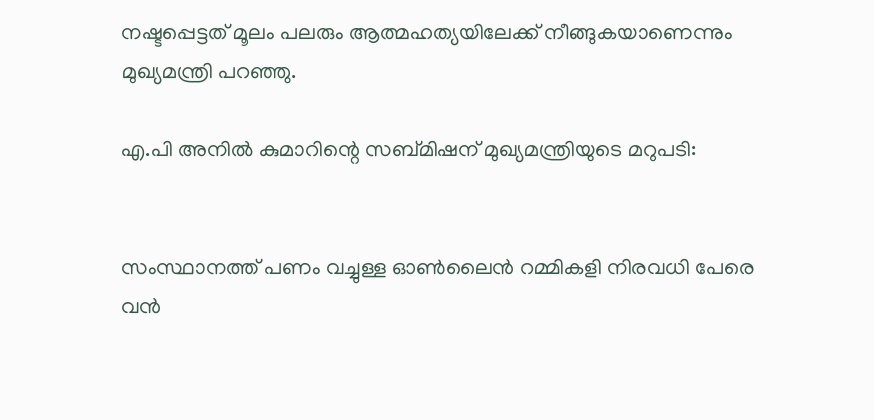നഷ്ടപ്പെട്ടത് മൂലം പലരും ആത്മഹത്യയിലേക്ക് നീങ്ങുകയാണെന്നും മുഖ്യമന്ത്രി പറഞ്ഞു.

എ.പി അനില്‍ കുമാറിന്റെ സബ്മിഷന് മുഖ്യമന്ത്രിയുടെ മറുപടി:


സംസ്ഥാനത്ത് പണം വച്ചുള്ള ഓണ്‍ലൈന്‍ റമ്മികളി നിരവധി പേരെ വന്‍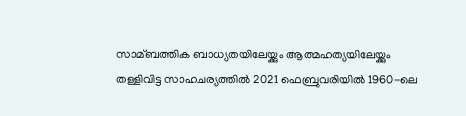സാമ്ബത്തിക ബാധ്യതയിലേയ്ക്കും ആത്മഹത്യയിലേയ്ക്കും തള്ളിവിട്ട സാഹചര്യത്തില്‍ 2021 ഫെബ്രുവരിയില്‍ 1960-ലെ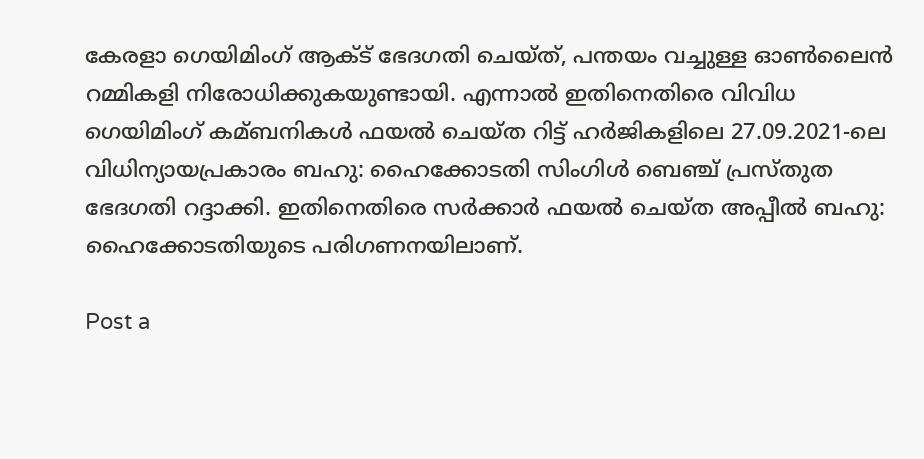കേരളാ ഗെയിമിംഗ് ആക്‌ട് ഭേദഗതി ചെയ്ത്, പന്തയം വച്ചുള്ള ഓണ്‍ലൈന്‍ റമ്മികളി നിരോധിക്കുകയുണ്ടായി. എന്നാല്‍ ഇതിനെതിരെ വിവിധ ഗെയിമിംഗ് കമ്ബനികള്‍ ഫയല്‍ ചെയ്ത റിട്ട് ഹര്‍ജികളിലെ 27.09.2021-ലെ വിധിന്യായപ്രകാരം ബഹു: ഹൈക്കോടതി സിംഗിള്‍ ബെഞ്ച് പ്രസ്തുത ഭേദഗതി റദ്ദാക്കി. ഇതിനെതിരെ സര്‍ക്കാര്‍ ഫയല്‍ ചെയ്ത അപ്പീല്‍ ബഹു: ഹൈക്കോടതിയുടെ പരിഗണനയിലാണ്.

Post a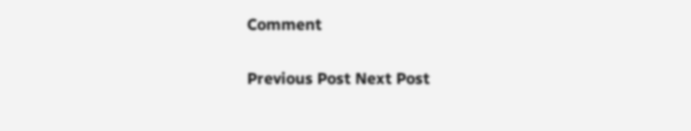Comment

Previous Post Next Post